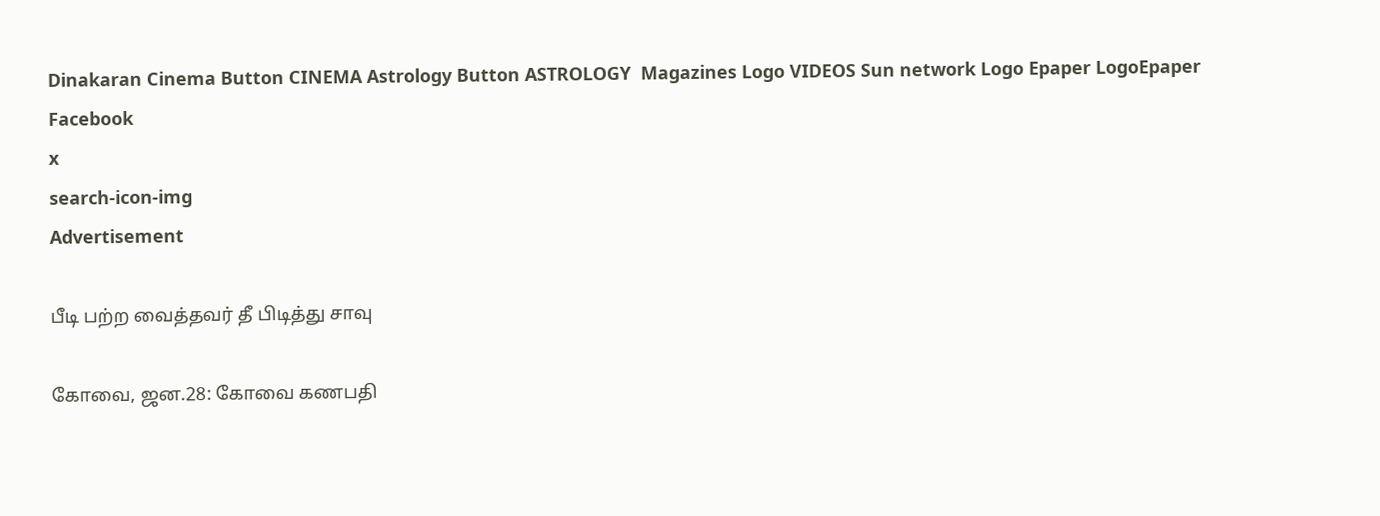Dinakaran Cinema Button CINEMA Astrology Button ASTROLOGY  Magazines Logo VIDEOS Sun network Logo Epaper LogoEpaper Facebook
x
search-icon-img
Advertisement

பீடி பற்ற வைத்தவர் தீ பிடித்து சாவு

கோவை, ஜன.28: கோவை கணபதி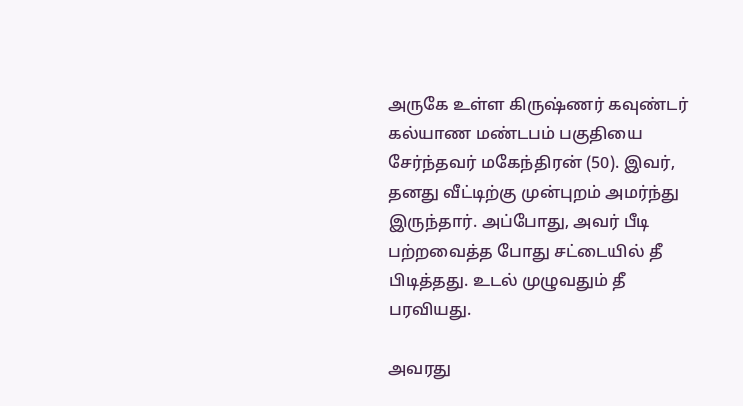அருகே உள்ள கிருஷ்ணர் கவுண்டர் கல்யாண மண்டபம் பகுதியை சேர்ந்தவர் மகேந்திரன் (50). இவர், தனது வீட்டிற்கு முன்புறம் அமர்ந்து இருந்தார். அப்போது, அவர் பீடி பற்றவைத்த போது சட்டையில் தீ பிடித்தது. உடல் முழுவதும் தீ பரவியது.

அவரது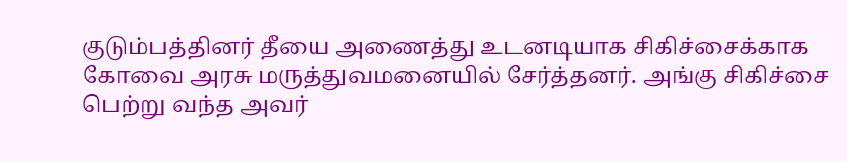குடும்பத்தினர் தீயை அணைத்து உடனடியாக சிகிச்சைக்காக கோவை அரசு மருத்துவமனையில் சேர்த்தனர். அங்கு சிகிச்சை பெற்று வந்த அவர்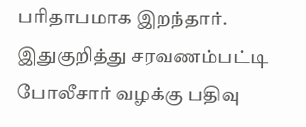பரிதாபமாக இறந்தார். இதுகுறித்து சரவணம்பட்டி போலீசார் வழக்கு பதிவு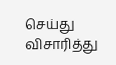செய்து விசாரித்து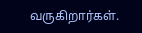வருகிறார்கள்.